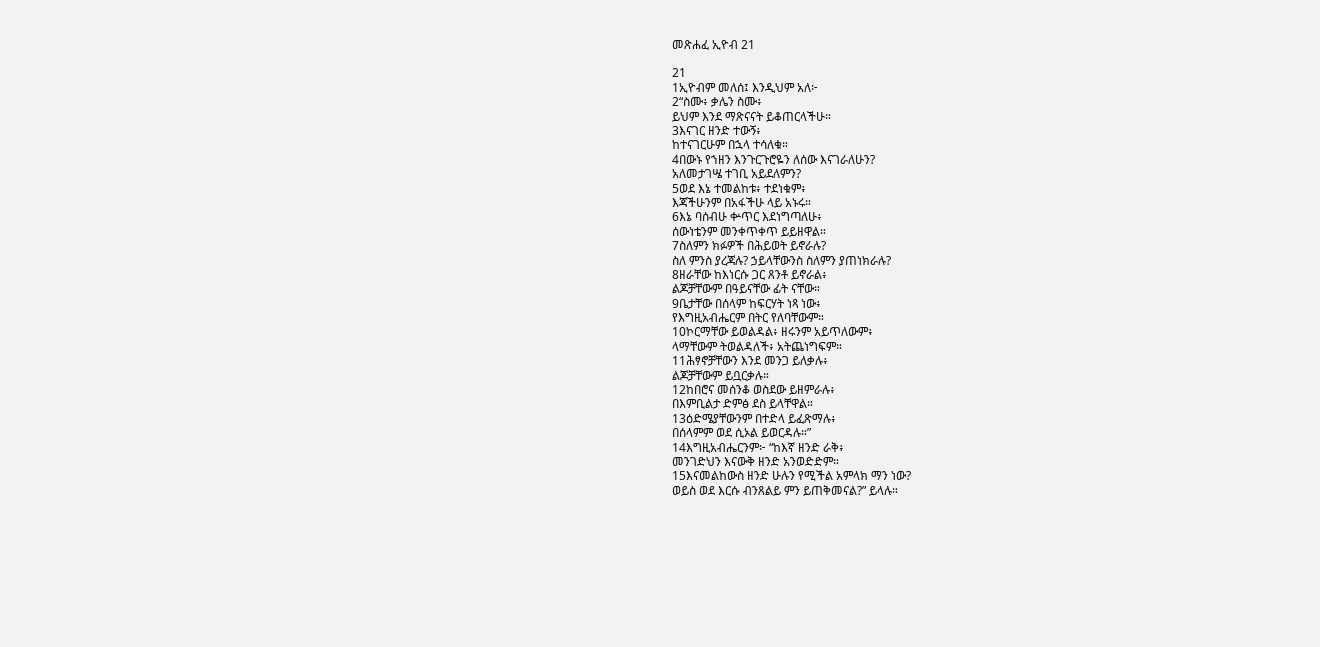መጽሐፈ ኢዮብ 21

21
1ኢዮብም መለሰ፤ እንዲህም አለ፦
2“ስሙ፥ ቃሌን ስሙ፥
ይህም እንደ ማጽናናት ይቆጠርላችሁ።
3እናገር ዘንድ ተውኝ፥
ከተናገርሁም በኋላ ተሳለቁ።
4በውኑ የኀዘን እንጉርጉሮዬን ለሰው እናገራለሁን?
አለመታገሤ ተገቢ አይደለምን?
5ወደ እኔ ተመልከቱ፥ ተደነቁም፥
እጃችሁንም በአፋችሁ ላይ አኑሩ።
6እኔ ባሰብሁ ቍጥር እደነግጣለሁ፥
ሰውነቴንም መንቀጥቀጥ ይይዘዋል።
7ስለምን ክፉዎች በሕይወት ይኖራሉ?
ስለ ምንስ ያረጃሉ? ኃይላቸውንስ ስለምን ያጠነክራሉ?
8ዘራቸው ከእነርሱ ጋር ጸንቶ ይኖራል፥
ልጆቻቸውም በዓይናቸው ፊት ናቸው።
9ቤታቸው በሰላም ከፍርሃት ነጻ ነው፥
የእግዚአብሔርም በትር የለባቸውም።
10ኮርማቸው ይወልዳል፥ ዘሩንም አይጥለውም፥
ላማቸውም ትወልዳለች፥ አትጨነግፍም።
11ሕፃኖቻቸውን እንደ መንጋ ይለቃሉ፥
ልጆቻቸውም ይቧርቃሉ።
12ከበሮና መሰንቆ ወስደው ይዘምራሉ፥
በእምቢልታ ድምፅ ደስ ይላቸዋል።
13ዕድሜያቸውንም በተድላ ይፈጽማሉ፥
በሰላምም ወደ ሲኦል ይወርዳሉ።”
14እግዚአብሔርንም፦ “ከእኛ ዘንድ ራቅ፥
መንገድህን እናውቅ ዘንድ አንወድድም።
15እናመልከውስ ዘንድ ሁሉን የሚችል አምላክ ማን ነው?
ወይስ ወደ እርሱ ብንጸልይ ምን ይጠቅመናል?” ይላሉ።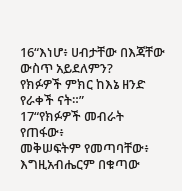16“እነሆ፥ ሀብታቸው በእጃቸው ውስጥ አይደለምን?
የክፉዎች ምክር ከእኔ ዘንድ የራቀች ናት።”
17“የክፉዎች መብራት የጠፋው፥
መቅሠፍትም የመጣባቸው፥
እግዚአብሔርም በቁጣው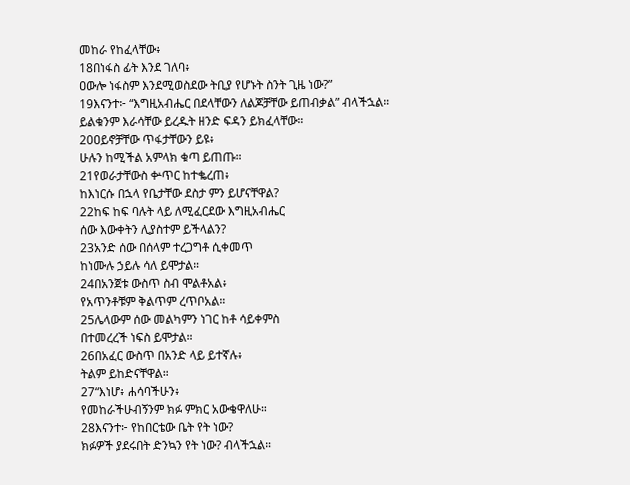መከራ የከፈላቸው፥
18በነፋስ ፊት እንደ ገለባ፥
ዐውሎ ነፋስም እንደሚወስደው ትቢያ የሆኑት ስንት ጊዜ ነው?”
19እናንተ፦ “እግዚአብሔር በደላቸውን ለልጆቻቸው ይጠብቃል” ብላችኋል።
ይልቁንም እራሳቸው ይረዱት ዘንድ ፍዳን ይክፈላቸው።
20ዐይኖቻቸው ጥፋታቸውን ይዩ፥
ሁሉን ከሚችል አምላክ ቁጣ ይጠጡ።
21የወራታቸውስ ቍጥር ከተቈረጠ፥
ከእነርሱ በኋላ የቤታቸው ደስታ ምን ይሆናቸዋል?
22ከፍ ከፍ ባሉት ላይ ለሚፈርደው እግዚአብሔር
ሰው እውቀትን ሊያስተም ይችላልን?
23አንድ ሰው በሰላም ተረጋግቶ ሲቀመጥ
ከነሙሉ ኃይሉ ሳለ ይሞታል።
24በአንጀቱ ውስጥ ስብ ሞልቶአል፥
የአጥንቶቹም ቅልጥም ረጥቦአል።
25ሌላውም ሰው መልካምን ነገር ከቶ ሳይቀምስ
በተመረረች ነፍስ ይሞታል።
26በአፈር ውስጥ በአንድ ላይ ይተኛሉ፥
ትልም ይከድናቸዋል።
27“እነሆ፥ ሐሳባችሁን፥
የመከራችሁብኝንም ክፉ ምክር አውቄዋለሁ።
28እናንተ፦ የከበርቴው ቤት የት ነው?
ክፉዎች ያደሩበት ድንኳን የት ነው? ብላችኋል።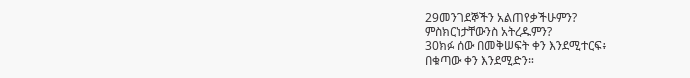29መንገደኞችን አልጠየቃችሁምን?
ምስክርነታቸውንስ አትረዱምን?
30ክፉ ሰው በመቅሠፍት ቀን እንደሚተርፍ፥
በቁጣው ቀን እንደሚድን።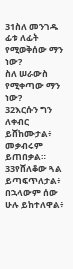31ስለ መንገዱ ፊቱ ለፊት የሚወቅሰው ማን ነው?
ስለ ሠራውስ የሚቀጣው ማን ነው?
32እርሱን ግን ለቀብር ይሸከሙታል፥
መቃብሩም ይጠበቃል።
33የሸለቆው ጓል ይጣፍጥለታል፥
በኋላውም ሰው ሁሉ ይከተለዋል፥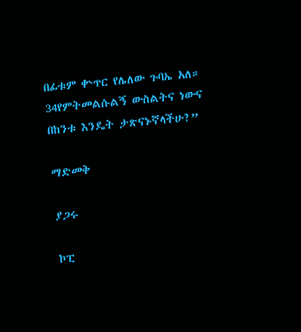በፊቱም ቍጥር የሌለው ጉባኤ አለ።
34የምትመልሱልኝ ውስልትና ነውና
በከንቱ እንዴት ታጽናኑኛላችሁ?”

ማድመቅ

ያጋሩ

ኮፒ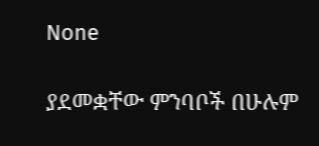None

ያደመቋቸው ምንባቦች በሁሉም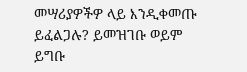መሣሪያዎችዎ ላይ እንዲቀመጡ ይፈልጋሉ? ይመዝገቡ ወይም ይግቡ